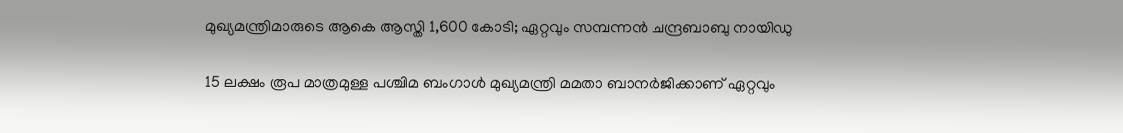മുഖ്യമന്ത്രിമാരുടെ ആകെ ആസ്തി 1,600 കോടി; ഏറ്റവും സമ്പന്നൻ ചന്ദ്രബാബു നായിഡു

15 ലക്ഷം രൂപ മാത്രമുള്ള പശ്ചിമ ബംഗാൾ മുഖ്യമന്ത്രി മമതാ ബാനർജിക്കാണ് ഏറ്റവും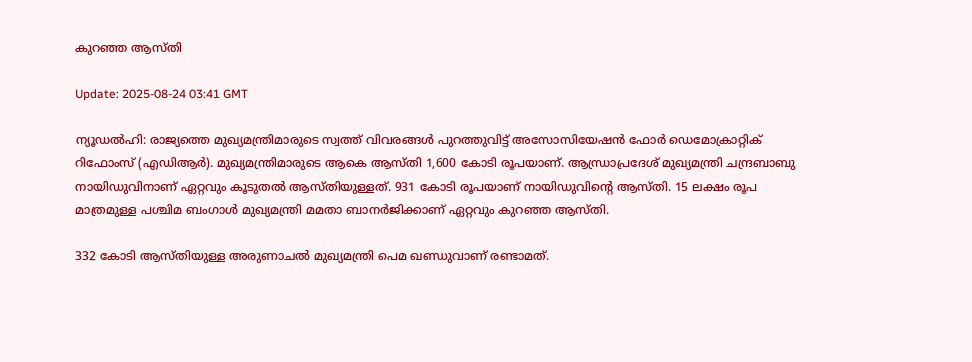കുറഞ്ഞ ആസ്തി

Update: 2025-08-24 03:41 GMT

ന്യൂഡൽഹി: രാജ്യത്തെ മുഖ്യമന്ത്രിമാരുടെ സ്വത്ത് വിവരങ്ങൾ പുറത്തുവിട്ട് അസോസിയേഷൻ ഫോർ ഡെമോക്രാറ്റിക് റിഫോംസ് (എഡിആർ). മുഖ്യമന്ത്രിമാരുടെ ആകെ ആസ്തി 1,600 കോടി രൂപയാണ്. ആന്ധ്രാപ്രദേശ് മുഖ്യമന്ത്രി ചന്ദ്രബാബു നായിഡുവിനാണ് ഏറ്റവും കൂടുതൽ ആസ്തിയുള്ളത്. 931 കോടി രൂപയാണ് നായിഡുവിന്റെ ആസ്തി. 15 ലക്ഷം രൂപ മാത്രമുള്ള പശ്ചിമ ബംഗാൾ മുഖ്യമന്ത്രി മമതാ ബാനർജിക്കാണ് ഏറ്റവും കുറഞ്ഞ ആസ്തി.

332 കോടി ആസ്തിയുള്ള അരുണാചൽ മുഖ്യമന്ത്രി പെമ ഖണ്ഡുവാണ് രണ്ടാമത്.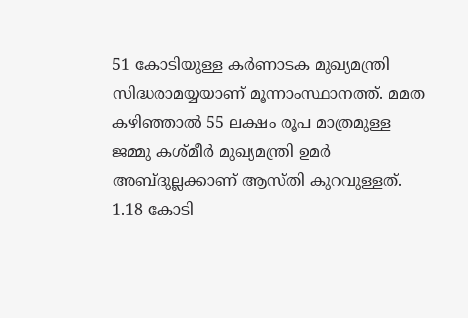51 കോടിയുള്ള കർണാടക മുഖ്യമന്ത്രി സിദ്ധരാമയ്യയാണ് മൂന്നാംസ്ഥാനത്ത്. മമത കഴിഞ്ഞാൽ 55 ലക്ഷം രൂപ മാത്രമുള്ള ജമ്മു കശ്മീർ മുഖ്യമന്ത്രി ഉമർ അബ്ദുല്ലക്കാണ് ആസ്തി കുറവുള്ളത്. 1.18 കോടി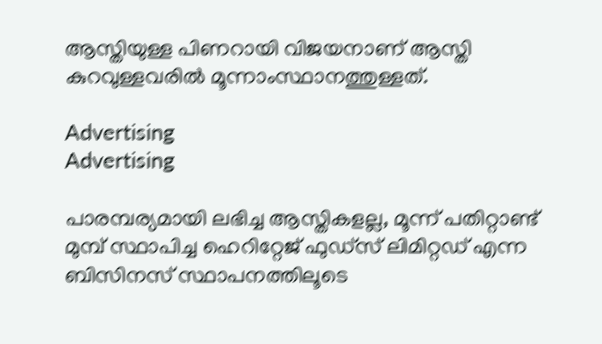ആസ്തിയുള്ള പിണറായി വിജയനാണ് ആസ്തി കുറവുള്ളവരിൽ മൂന്നാംസ്ഥാനത്തുള്ളത്.

Advertising
Advertising

പാരമ്പര്യമായി ലഭിച്ച ആസ്തികളല്ല, മൂന്ന് പതിറ്റാണ്ട് മുമ്പ് സ്ഥാപിച്ച ഹെറിറ്റേജ് ഫുഡ്‌സ് ലിമിറ്റഡ് എന്ന ബിസിനസ് സ്ഥാപനത്തിലൂടെ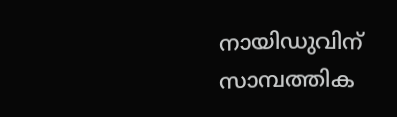നായിഡുവിന് സാമ്പത്തിക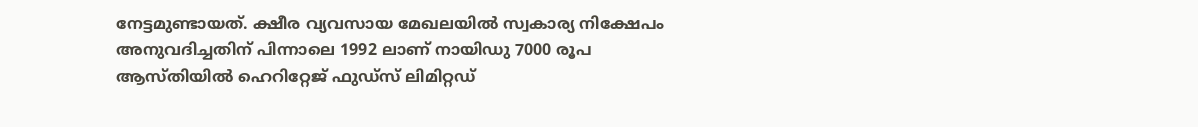നേട്ടമുണ്ടായത്. ക്ഷീര വ്യവസായ മേഖലയിൽ സ്വകാര്യ നിക്ഷേപം അനുവദിച്ചതിന് പിന്നാലെ 1992 ലാണ് നായിഡു 7000 രൂപ ആസ്തിയിൽ ഹെറിറ്റേജ് ഫുഡ്‌സ് ലിമിറ്റഡ്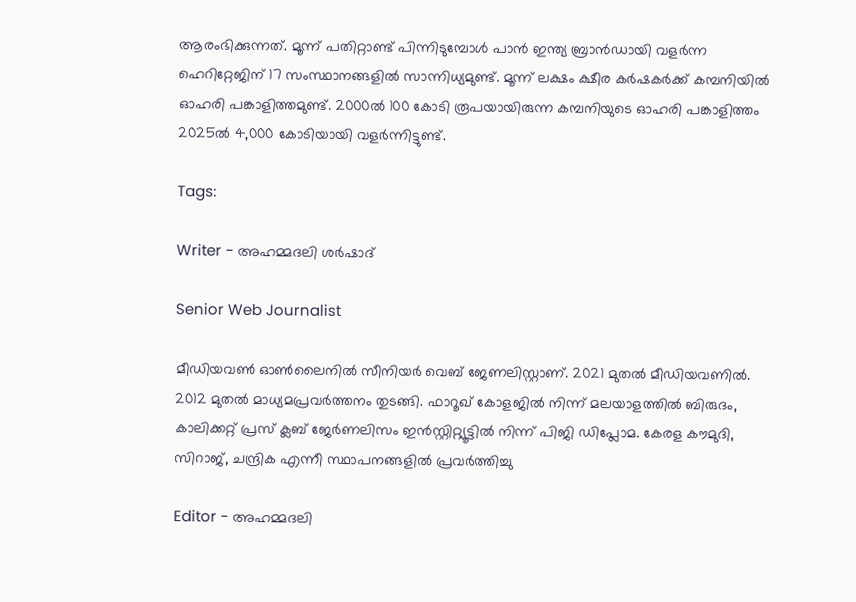ആരംഭിക്കുന്നത്. മൂന്ന് പതിറ്റാണ്ട് പിന്നിടുമ്പോൾ പാൻ ഇന്ത്യ ബ്രാൻഡായി വളർന്ന ഹെറിറ്റേജിന് 17 സംസ്ഥാനങ്ങളിൽ സാന്നിധ്യമുണ്ട്. മൂന്ന് ലക്ഷം ക്ഷീര കർഷകർക്ക് കമ്പനിയിൽ ഓഹരി പങ്കാളിത്തമുണ്ട്. 2000ൽ 100 കോടി രൂപയായിരുന്ന കമ്പനിയുടെ ഓഹരി പങ്കാളിത്തം 2025ൽ 4,000 കോടിയായി വളർന്നിട്ടുണ്ട്.

Tags:

Writer - അഹമ്മദലി ശര്‍ഷാദ്

Senior Web Journalist

മീഡിയവൺ ഓൺലൈനിൽ സീനിയർ വെബ് ജേണലിസ്റ്റാണ്. 2021 മുതൽ മീഡിയവണിൽ. 2012 മുതൽ മാധ്യമപ്രവർത്തനം തുടങ്ങി. ഫാറൂഖ് കോളജിൽ നിന്ന് മലയാളത്തിൽ ബിരുദം, കാലിക്കറ്റ് പ്രസ് ക്ലബ് ജേർണലിസം ഇൻസ്റ്റിറ്റ്യൂട്ടിൽ നിന്ന് പിജി ഡിപ്ലോമ. കേരള കൗമുദി, സിറാജ്, ചന്ദ്രിക എന്നീ സ്ഥാപനങ്ങളിൽ പ്രവർത്തിച്ചു

Editor - അഹമ്മദലി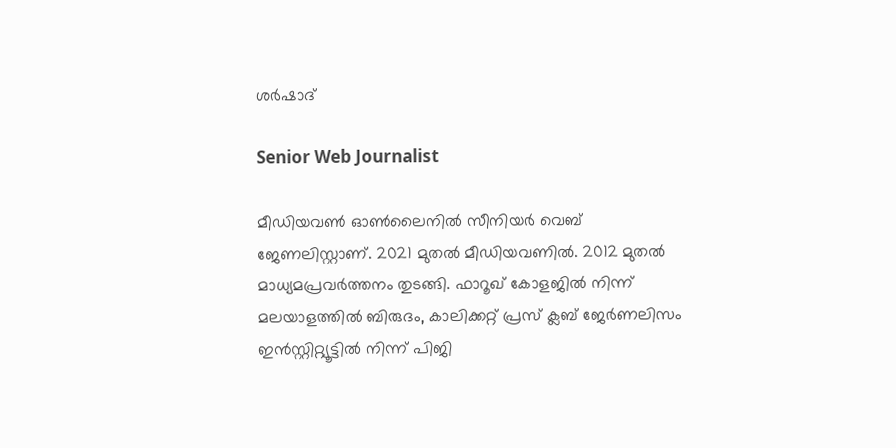ശര്‍ഷാദ്

Senior Web Journalist

മീഡിയവൺ ഓൺലൈനിൽ സീനിയർ വെബ് ജേണലിസ്റ്റാണ്. 2021 മുതൽ മീഡിയവണിൽ. 2012 മുതൽ മാധ്യമപ്രവർത്തനം തുടങ്ങി. ഫാറൂഖ് കോളജിൽ നിന്ന് മലയാളത്തിൽ ബിരുദം, കാലിക്കറ്റ് പ്രസ് ക്ലബ് ജേർണലിസം ഇൻസ്റ്റിറ്റ്യൂട്ടിൽ നിന്ന് പിജി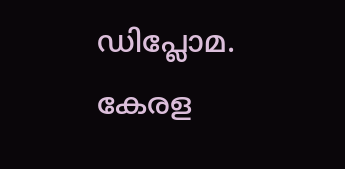ഡിപ്ലോമ. കേരള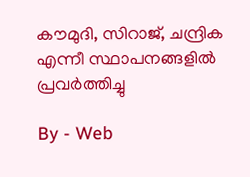കൗമുദി, സിറാജ്, ചന്ദ്രിക എന്നീ സ്ഥാപനങ്ങളിൽ പ്രവർത്തിച്ചു

By - Web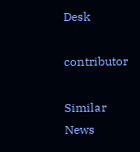Desk

contributor

Similar News